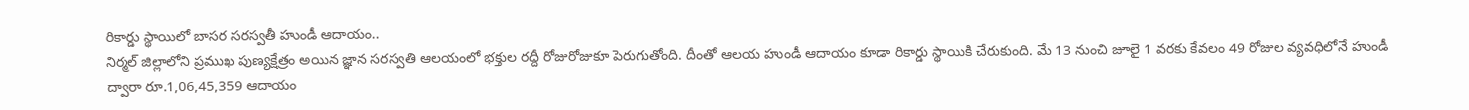రికార్డు స్థాయిలో బాసర సరస్వతీ హుండీ ఆదాయం..
నిర్మల్ జిల్లాలోని ప్రముఖ పుణ్యక్షేత్రం అయిన జ్ఞాన సరస్వతి ఆలయంలో భక్తుల రద్దీ రోజురోజుకూ పెరుగుతోంది. దీంతో ఆలయ హుండీ ఆదాయం కూడా రికార్డు స్థాయికి చేరుకుంది. మే 13 నుంచి జూలై 1 వరకు కేవలం 49 రోజుల వ్యవధిలోనే హుండీ ద్వారా రూ.1,06,45,359 ఆదాయం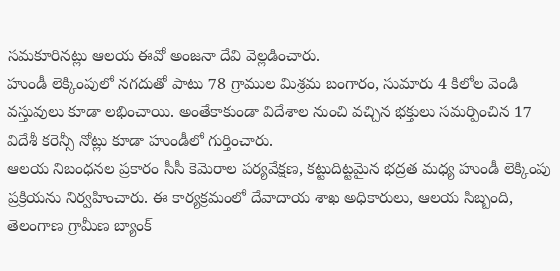సమకూరినట్లు ఆలయ ఈవో అంజనా దేవి వెల్లడించారు.
హుండీ లెక్కింపులో నగదుతో పాటు 78 గ్రాముల మిశ్రమ బంగారం, సుమారు 4 కిలోల వెండి వస్తువులు కూడా లభించాయి. అంతేకాకుండా విదేశాల నుంచి వచ్చిన భక్తులు సమర్పించిన 17 విదేశీ కరెన్సీ నోట్లు కూడా హుండీలో గుర్తించారు.
ఆలయ నిబంధనల ప్రకారం సీసీ కెమెరాల పర్యవేక్షణ, కట్టుదిట్టమైన భద్రత మధ్య హుండీ లెక్కింపు ప్రక్రియను నిర్వహించారు. ఈ కార్యక్రమంలో దేవాదాయ శాఖ అధికారులు, ఆలయ సిబ్బంది, తెలంగాణ గ్రామీణ బ్యాంక్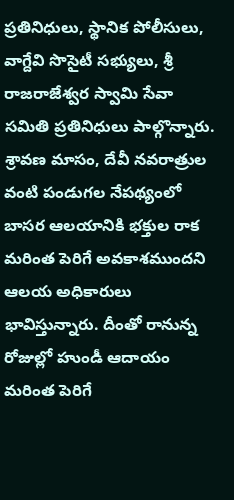ప్రతినిధులు, స్థానిక పోలీసులు, వాగ్దేవి సొసైటీ సభ్యులు, శ్రీ రాజరాజేశ్వర స్వామి సేవా సమితి ప్రతినిధులు పాల్గొన్నారు.
శ్రావణ మాసం, దేవీ నవరాత్రుల వంటి పండుగల నేపథ్యంలో బాసర ఆలయానికి భక్తుల రాక మరింత పెరిగే అవకాశముందని ఆలయ అధికారులు భావిస్తున్నారు. దీంతో రానున్న రోజుల్లో హుండీ ఆదాయం మరింత పెరిగే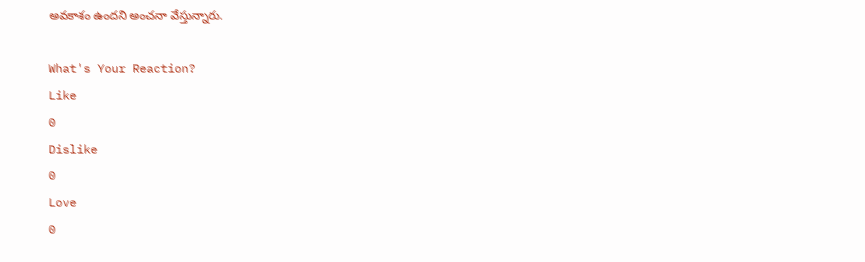అవకాశం ఉందని అంచనా వేస్తున్నారు.

What's Your Reaction?
Like
0
Dislike
0
Love
0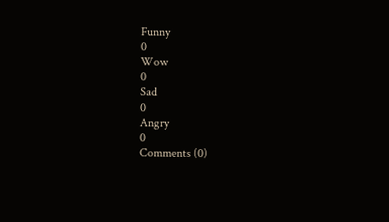Funny
0
Wow
0
Sad
0
Angry
0
Comments (0)